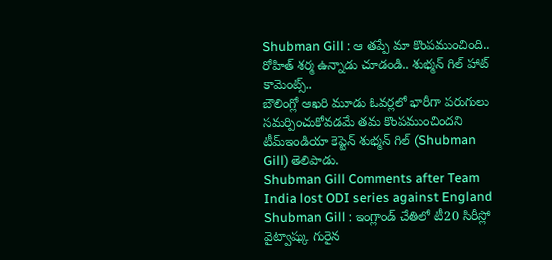Shubman Gill : ఆ తప్పే మా కొంపముంచింది.. రోహిత్ శర్మ ఉన్నాడు చూడండి.. శుభ్మన్ గిల్ హాట్ కామెంట్స్..
బౌలింగ్లో ఆఖరి మూడు ఓవర్లలో భారీగా పరుగులు సమర్పించుకోవడమే తమ కొంపముంచిందని టీమ్ఇండియా కెప్టెన్ శుభ్మన్ గిల్ (Shubman Gill) తెలిపాడు.
Shubman Gill Comments after Team India lost ODI series against England
Shubman Gill : ఇంగ్లాండ్ చేతిలో టీ20 సిరీస్లో వైట్వాష్కు గురైన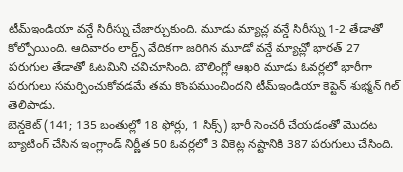టీమ్ఇండియా వన్డే సిరీస్ను చేజార్చుకుంది. మూడు మ్యాచ్ల వన్డే సిరీస్ను 1-2 తేడాతో కోల్పోయింది. ఆదివారం లార్డ్స్ వేదికగా జరిగిన మూడో వన్డే మ్యాచ్లో భారత్ 27 పరుగుల తేడాతో ఓటమిని చవిచూసింది. బౌలింగ్లో ఆఖరి మూడు ఓవర్లలో భారీగా పరుగులు సమర్పించుకోవడమే తమ కొంపముంచిందని టీమ్ఇండియా కెప్టెన్ శుభ్మన్ గిల్ తెలిపాడు.
బెన్డకెట్ (141; 135 బంతుల్లో 18 ఫోర్లు, 1 సిక్స్) భారీ సెంచరీ చేయడంతో మొదట బ్యాటింగ్ చేసిన ఇంగ్లాండ్ నిర్ణీత 50 ఓవర్లలో 3 వికెట్ల నష్టానికి 387 పరుగులు చేసింది.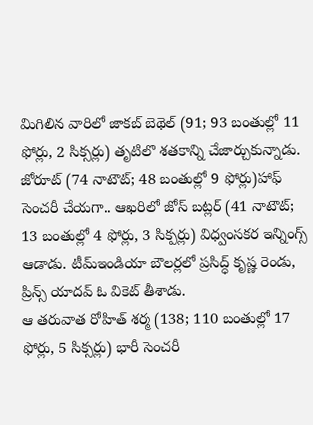మిగిలిన వారిలో జాకబ్ బెథెల్ (91; 93 బంతుల్లో 11 ఫోర్లు, 2 సిక్సర్లు) తృటిలొ శతకాన్ని చేజార్చుకున్నాడు. జోరూట్ (74 నాటౌట్; 48 బంతుల్లో 9 ఫోర్లు)హాఫ్ సెంచరీ చేయగా.. ఆఖరిలో జోస్ బట్లర్ (41 నాటౌట్; 13 బంతుల్లో 4 ఫోర్లు, 3 సిక్పర్లు) విధ్వంసకర ఇన్నింగ్స్ ఆడాడు. టీమ్ఇండియా బౌలర్లలో ప్రసిద్ధ్ కృష్ణ రెండు, ప్రిన్స్ యాదవ్ ఓ వికెట్ తీశాడు.
ఆ తరువాత రోహిత్ శర్మ (138; 110 బంతుల్లో 17 ఫోర్లు, 5 సిక్సర్లు) భారీ సెంచరీ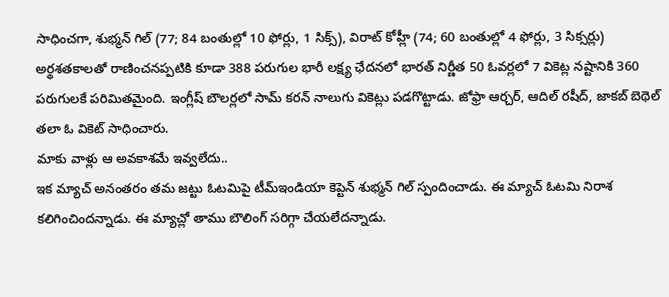సాధించగా, శుభ్మన్ గిల్ (77; 84 బంతుల్లో 10 ఫోర్లు, 1 సిక్స్), విరాట్ కోహ్లీ (74; 60 బంతుల్లో 4 ఫోర్లు, 3 సిక్సర్లు) అర్థశతకాలతో రాణించనప్పటికి కూడా 388 పరుగుల భారీ లక్ష్య ఛేదనలో భారత్ నిర్ణీత 50 ఓవర్లలో 7 వికెట్ల నష్టానికి 360 పరుగులకే పరిమితమైంది. ఇంగ్లీష్ బౌలర్లలో సామ్ కరన్ నాలుగు వికెట్లు పడగొట్టాడు. జోఫ్రా ఆర్చర్, ఆదిల్ రషీద్, జాకబ్ బెథెల్ తలా ఓ వికెట్ సాధించారు.
మాకు వాళ్లు ఆ అవకాశమే ఇవ్వలేదు..
ఇక మ్యాచ్ అనంతరం తమ జట్టు ఓటమిపై టీమ్ఇండియా కెప్టెన్ శుభ్మన్ గిల్ స్పందించాడు. ఈ మ్యాచ్ ఓటమి నిరాశ కలిగించిందన్నాడు. ఈ మ్యాచ్లో తాము బౌలింగ్ సరిగ్గా చేయలేదన్నాడు.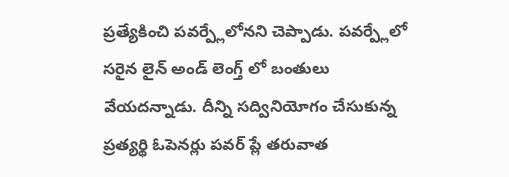ప్రత్యేకించి పవర్ప్లేలోనని చెప్పాడు. పవర్ప్లేలో సరైన లైన్ అండ్ లెంగ్త్ లో బంతులు వేయదన్నాడు. దీన్ని సద్వినియోగం చేసుకున్న ప్రత్యర్థి ఓపెనర్లు పవర్ ప్లే తరువాత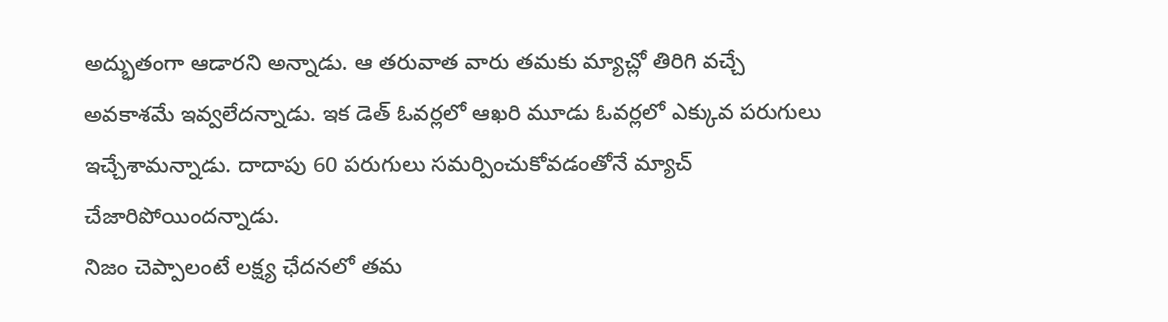అద్భుతంగా ఆడారని అన్నాడు. ఆ తరువాత వారు తమకు మ్యాచ్లో తిరిగి వచ్చే అవకాశమే ఇవ్వలేదన్నాడు. ఇక డెత్ ఓవర్లలో ఆఖరి మూడు ఓవర్లలో ఎక్కువ పరుగులు ఇచ్చేశామన్నాడు. దాదాపు 60 పరుగులు సమర్పించుకోవడంతోనే మ్యాచ్ చేజారిపోయిందన్నాడు.
నిజం చెప్పాలంటే లక్ష్య ఛేదనలో తమ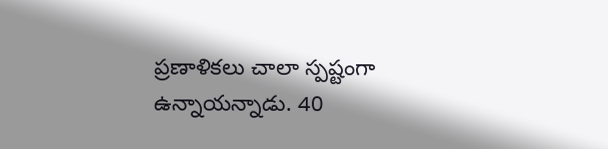ప్రణాళికలు చాలా స్పష్టంగా ఉన్నాయన్నాడు. 40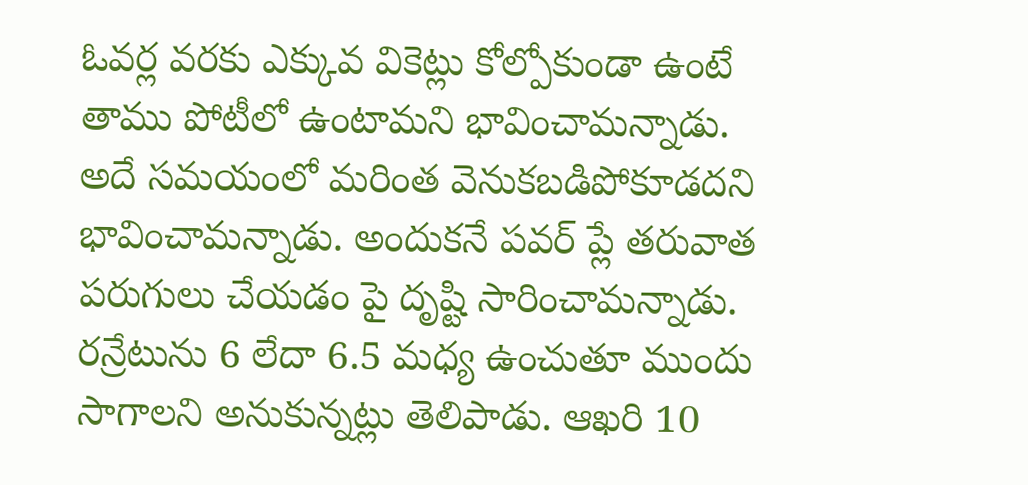ఓవర్ల వరకు ఎక్కువ వికెట్లు కోల్పోకుండా ఉంటే తాము పోటీలో ఉంటామని భావించామన్నాడు. అదే సమయంలో మరింత వెనుకబడిపోకూడదని భావించామన్నాడు. అందుకనే పవర్ ప్లే తరువాత పరుగులు చేయడం పై దృష్టి సారించామన్నాడు. రన్రేటును 6 లేదా 6.5 మధ్య ఉంచుతూ ముందు సాగాలని అనుకున్నట్లు తెలిపాడు. ఆఖరి 10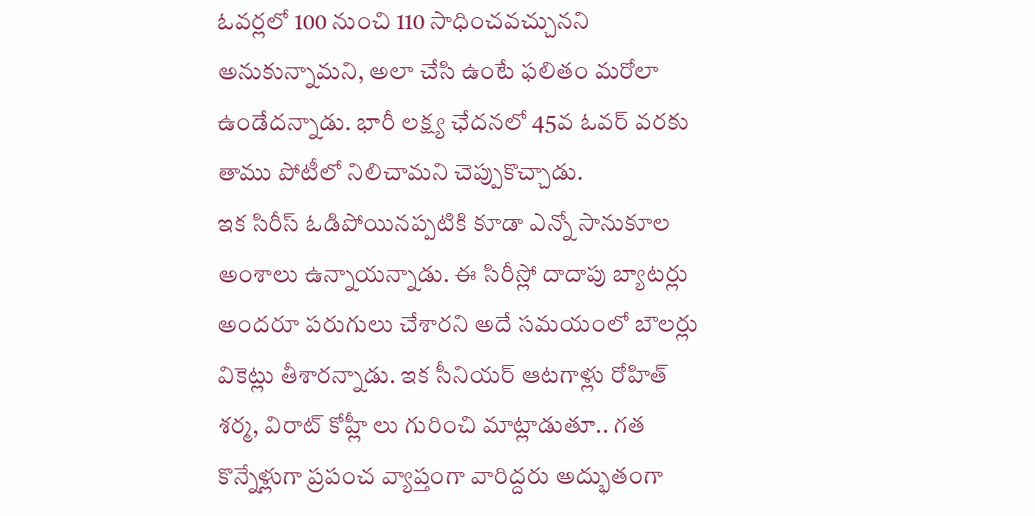ఓవర్లలో 100 నుంచి 110 సాధించవచ్చునని అనుకున్నామని, అలా చేసి ఉంటే ఫలితం మరోలా ఉండేదన్నాడు. భారీ లక్ష్య ఛేదనలో 45వ ఓవర్ వరకు తాము పోటీలో నిలిచామని చెప్పుకొచ్చాడు.
ఇక సిరీస్ ఓడిపోయినప్పటికి కూడా ఎన్నో సానుకూల అంశాలు ఉన్నాయన్నాడు. ఈ సిరీస్లో దాదాపు బ్యాటర్లు అందరూ పరుగులు చేశారని అదే సమయంలో బౌలర్లు వికెట్లు తీశారన్నాడు. ఇక సీనియర్ ఆటగాళ్లు రోహిత్ శర్మ, విరాట్ కోహ్లీ లు గురించి మాట్లాడుతూ.. గత కొన్నేళ్లుగా ప్రపంచ వ్యాప్తంగా వారిద్దరు అద్భుతంగా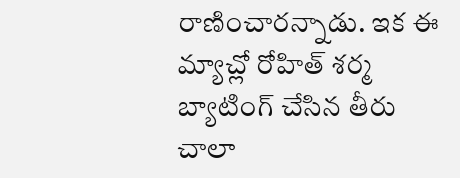రాణించారన్నాడు. ఇక ఈ మ్యాచ్లో రోహిత్ శర్మ బ్యాటింగ్ చేసిన తీరు చాలా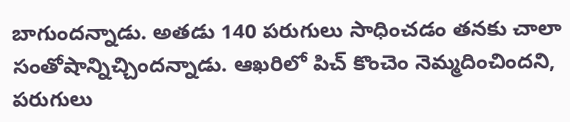బాగుందన్నాడు. అతడు 140 పరుగులు సాధించడం తనకు చాలా సంతోషాన్నిచ్చిందన్నాడు. ఆఖరిలో పిచ్ కొంచెం నెమ్మదించిందని, పరుగులు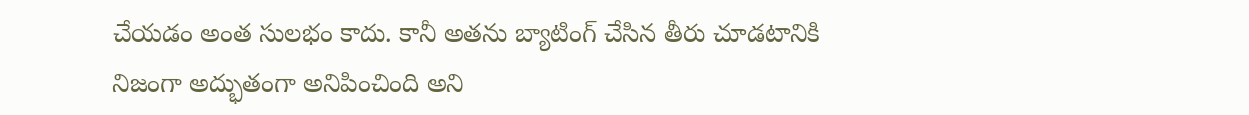చేయడం అంత సులభం కాదు. కానీ అతను బ్యాటింగ్ చేసిన తీరు చూడటానికి నిజంగా అద్భుతంగా అనిపించింది అని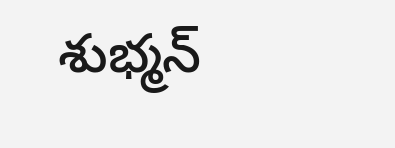శుభ్మన్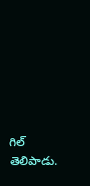గిల్ తెలిపాడు.